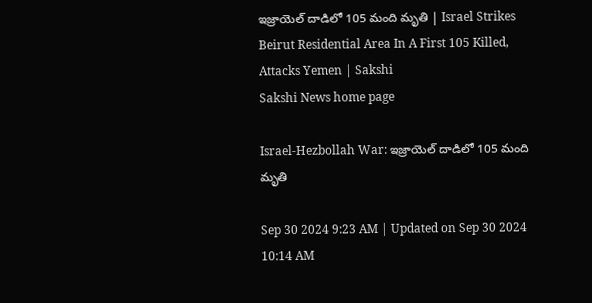ఇజ్రాయెల్‌ దాడిలో 105 మంది మృతి | Israel Strikes Beirut Residential Area In A First 105 Killed, Attacks Yemen | Sakshi
Sakshi News home page

Israel-Hezbollah War: ఇజ్రాయెల్‌ దాడిలో 105 మంది మృతి

Sep 30 2024 9:23 AM | Updated on Sep 30 2024 10:14 AM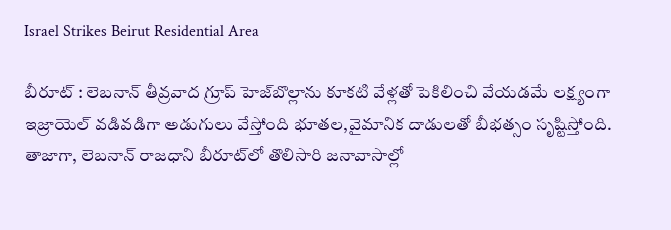Israel Strikes Beirut Residential Area

బీరూట్‌ : లెబనాన్‌ తీవ్రవాద గ్రూప్‌ హెజ్‌బొల్లాను కూకటి వేళ్లతో పెకిలించి వేయడమే లక్ష్యంగా ఇజ్రాయెల్‌ వడివడిగా అడుగులు వేస్తోంది భూతల,వైమానిక దాడులతో బీభత్సం సృష్టిస్తోంది. తాజాగా, లెబనాన్‌ రాజధాని బీరూట్‌లో తొలిసారి జనావాసాల్లో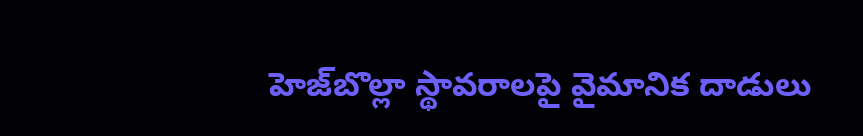హెజ్‌బొల్లా స్థావరాలపై వైమానిక దాడులు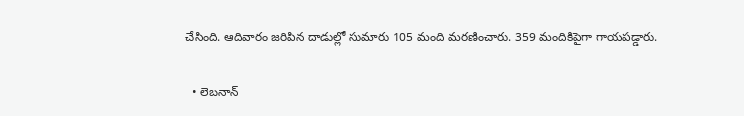చేసింది. ఆదివారం జరిపిన దాడుల్లో సుమారు 105 మంది మరణించారు. 359 మందికిపైగా గాయపడ్డారు.

  • లెబనాన్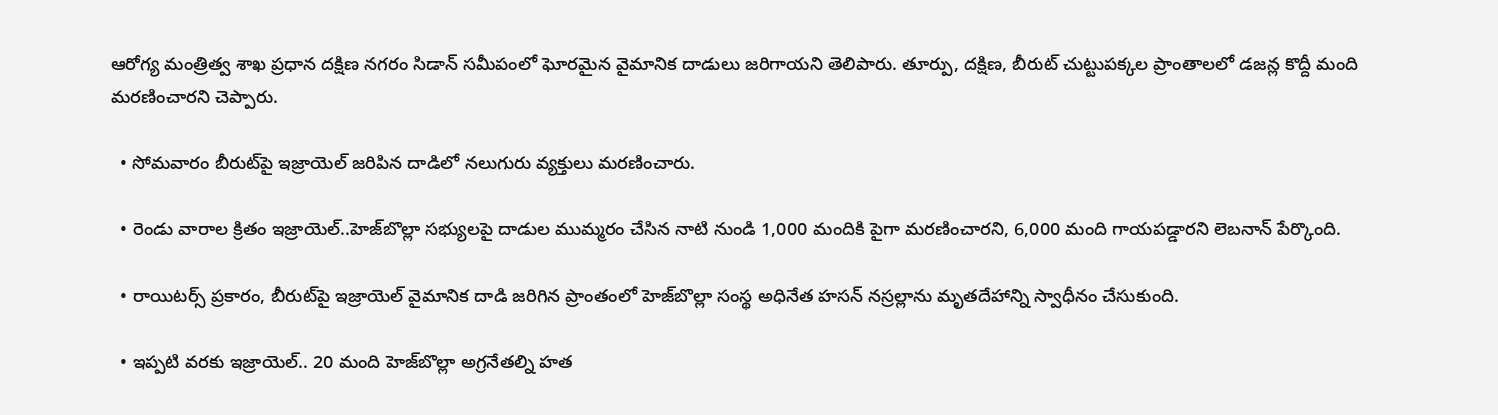ఆరోగ్య మంత్రిత్వ శాఖ ప్రధాన దక్షిణ నగరం సిడాన్ సమీపంలో ఘోరమైన వైమానిక దాడులు జరిగాయని తెలిపారు. తూర్పు, దక్షిణ, బీరుట్ చుట్టుపక్కల ప్రాంతాలలో డజన్ల కొద్దీ మంది మరణించారని చెప్పారు.

  • సోమవారం బీరుట్‌పై ఇజ్రాయెల్ జరిపిన దాడిలో నలుగురు వ్యక్తులు మరణించారు.

  • రెండు వారాల క్రితం ఇజ్రాయెల్..హెజ్‌బొల్లా సభ్యులపై దాడుల ముమ్మరం చేసిన నాటి నుండి 1,000 మందికి పైగా మరణించారని, 6,000 మంది గాయపడ్డారని లెబనాన్ పేర్కొంది.

  • రాయిటర్స్ ప్రకారం, బీరుట్‌పై ఇజ్రాయెల్ వైమానిక దాడి జరిగిన ప్రాంతంలో హెజ్‌బొల్లా సంస్థ అధినేత హసన్ నస్రల్లాను మృతదేహాన్ని స్వాధీనం చేసుకుంది.

  • ఇప్పటి వరకు ఇజ్రాయెల్‌.. 20 మంది హెజ్‌బొల్లా అగ్రనేతల్ని హత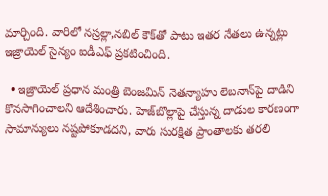మార్చింది. వారిలో నస్రల్లా,నబిల్‌ కౌక్‌తో పాటు ఇతర నేతలు ఉన్నట్లు ఇజ్రాయెల్‌ సైన్యం ఐడీఎఫ్‌ ప్రకటించింది.

  • ఇజ్రాయెల్ ప్రధాన మంత్రి బెంజమిన్ నెతన్యాహు లెబనాన్‌పై దాడిని కొనసాగించాలని ఆదేశించారు. హెజ్‌బొల్లాపై చేస్తున్న దాడుల కారణంగా సామాన్యులు నష్టపోకూడదని, వారు సురక్షిత ప్రాంతాలకు తరలి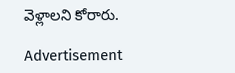వెళ్లాలని కోరారు.

Advertisement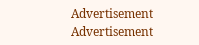Advertisement
Advertisement